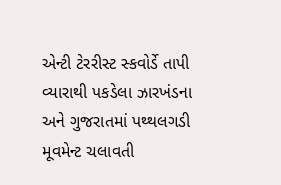એન્ટી ટેરરીસ્ટ સ્કવોર્ડે તાપી વ્યારાથી પકડેલા ઝારખંડના અને ગુજરાતમાં પથ્થલગડી મૂવમેન્ટ ચલાવતી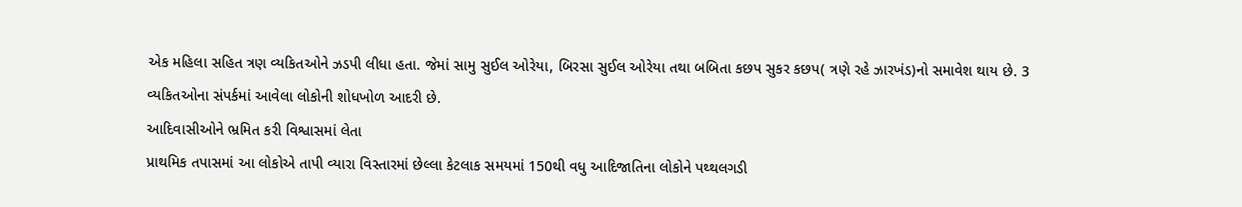એક મહિલા સહિત ત્રણ વ્યકિતઓને ઝડપી લીધા હતા. જેમાં સામુ સુઈલ ઓરેયા, બિરસા સુઈલ ઓરેયા તથા બબિતા કછપ સુકર કછપ( ત્રણે રહે ઝારખંડ)નો સમાવેશ થાય છે. 3 વ્યકિતઓના સંપર્કમાં આવેલા લોકોની શોધખોળ આદરી છે.
આદિવાસીઓને ભ્રમિત કરી વિશ્વાસમાં લેતા
પ્રાથમિક તપાસમાં આ લોકોએ તાપી વ્યારા વિસ્તારમાં છેલ્લા કેટલાક સમયમાં 150થી વધુ આદિજાતિના લોકોને પથ્થલગડી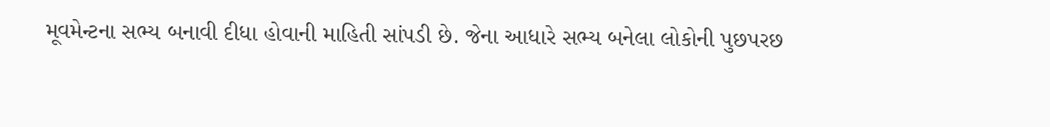મૂવમેન્ટના સભ્ય બનાવી દીધા હોવાની માહિતી સાંપડી છે. જેના આધારે સભ્ય બનેલા લોકોની પુછપરછ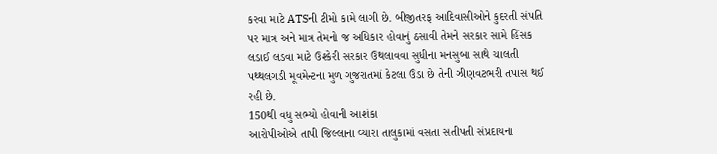કરવા માટે ATSની ટીમો કામે લાગી છે. બીજીતરફ આદિવાસીઓને કુદરતી સંપતિ પર માત્ર અને માત્ર તેમનો જ અધિકાર હોવાનું ઠસાવી તેમને સરકાર સામે હિંસક લડાઈ લડવા માટે ઉશ્કેરી સરકાર ઉથલાવવા સુધીના મનસુબા સાથે ચાલતી પથ્થલગડી મૂવમેન્ટના મુળ ગુજરાતમાં કેટલા ઉંડા છે તેની ઝીણવટભરી તપાસ થઈ રહી છે.
150થી વધુ સભ્યો હોવાની આશંકા
આરોપીઓએ તાપી જિલ્લાના વ્યારા તાલુકામાં વસતા સતીપતી સંપ્રદાયના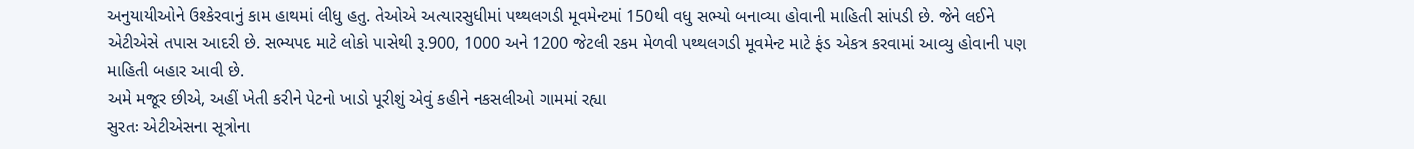અનુયાયીઓને ઉશ્કેરવાનું કામ હાથમાં લીધુ હતુ. તેઓએ અત્યારસુધીમાં પથ્થલગડી મૂવમેન્ટમાં 150થી વધુ સભ્યો બનાવ્યા હોવાની માહિતી સાંપડી છે. જેને લઈને એટીએસે તપાસ આદરી છે. સભ્યપદ માટે લોકો પાસેથી રૂ.900, 1000 અને 1200 જેટલી રકમ મેળવી પથ્થલગડી મૂવમેન્ટ માટે ફંડ એકત્ર કરવામાં આવ્યુ હોવાની પણ માહિતી બહાર આવી છે.
અમે મજૂર છીએ, અહીં ખેતી કરીને પેટનો ખાડો પૂરીશું એવું કહીને નકસલીઓ ગામમાં રહ્યા
સુરતઃ એટીએસના સૂત્રોના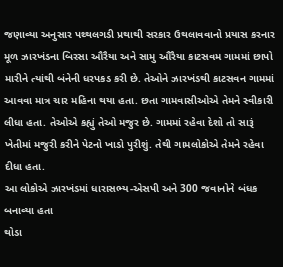જણાવ્યા અનુસાર પથ્થલગડી પ્રથાથી સરકાર ઉથલાવવાનો પ્રયાસ કરનાર મૂળ ઝારખંડના બિરસા ઔરૈયા અને સામુ ઔરૈયા કાટસવમ ગામમાં છાપો મારીને ત્યાંથી બંનેની ધરપકડ કરી છે. તેઓને ઝારખંડથી કાટસવન ગામમાં આવવા માત્ર ચાર મહિના થયા હતા. છતા ગામવાસીઓએ તેમને સ્વીકારી લીધા હતા. તેઓએ કહ્યું તેઓ મજુર છે. ગામમાં રહેવા દેશો તો સારૂં ખેતીમાં મજુરી કરીને પેટનો ખાડો પુરીશું. તેથી ગામલોકોએ તેમને રહેવા દીધા હતા.
આ લોકોએ ઝારખંડમાં ધારાસભ્ય-એસપી અને 300 જવાનોને બંધક બનાવ્યા હતા
થોડા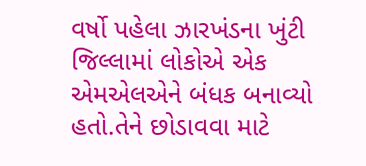વર્ષો પહેલા ઝારખંડના ખુંટી જિલ્લામાં લોકોએ એક એમએલએને બંધક બનાવ્યો હતો.તેને છોડાવવા માટે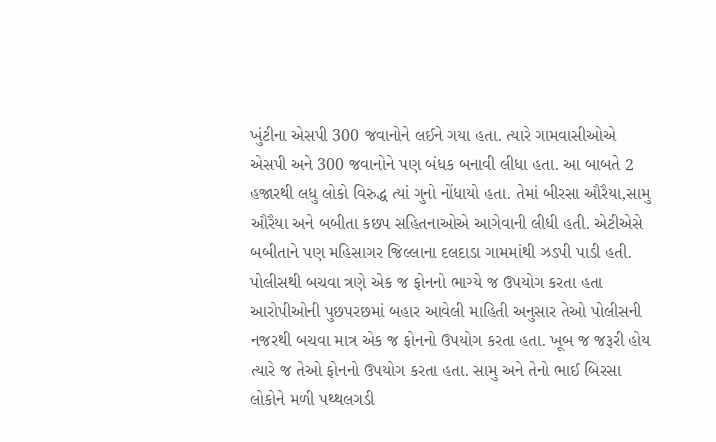ખુંટીના એસપી 300 જવાનોને લઈને ગયા હતા. ત્યારે ગામવાસીઓએ એસપી અને 300 જવાનોને પણ બંધક બનાવી લીધા હતા. આ બાબતે 2 હજારથી લધુ લોકો વિરુદ્ધ ત્યાં ગુનો નોંધાયો હતા. તેમાં બીરસા ઔરૈયા,સામુ ઔરૈયા અને બબીતા કછપ સહિતનાઓએ આગેવાની લીધી હતી. એટીએસે બબીતાને પણ મહિસાગર જિલ્લાના દલદાડા ગામમાંથી ઝડપી પાડી હતી.
પોલીસથી બચવા ત્રણે એક જ ફોનનો ભાગ્યે જ ઉપયોગ કરતા હતા
આરોપીઓની પુછપરછમાં બહાર આવેલી માહિતી અનુસાર તેઓ પોલીસની નજરથી બચવા માત્ર એક જ ફોનનો ઉપયોગ કરતા હતા. ખૂબ જ જરૂરી હોય ત્યારે જ તેઓ ફોનનો ઉપયોગ કરતા હતા. સામુ અને તેનો ભાઈ બિરસા લોકોને મળી પથ્થલગડી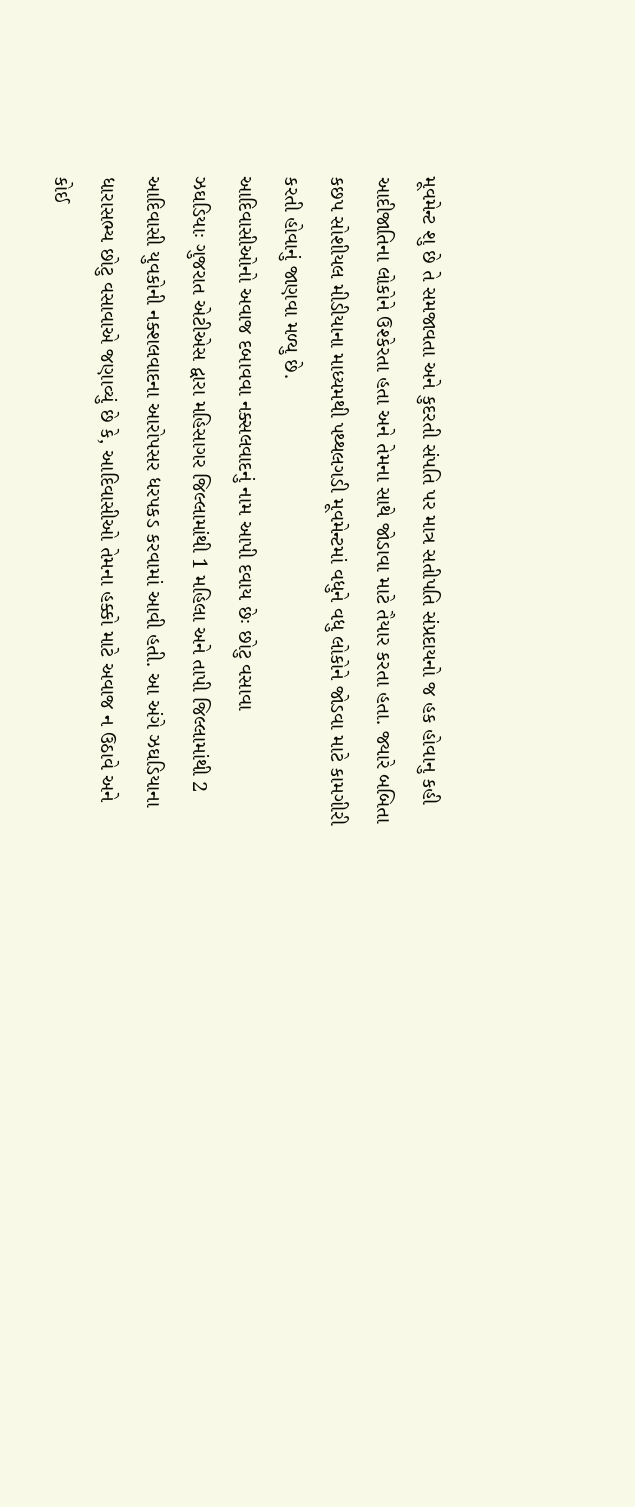મૂવમેન્ટ શુ છે તે સમજાવતા અને કુદરતી સંપતિ પર માત્ર સતીપતિ સંપ્રદાયનો જ હક હોવાનુ કહી આદીજાતિના લોકોને ઉશ્કેરતા હતા અને તેમના સાથે જોડાવા માટે તૈયાર કરતા હતા. જ્યારે બબિતા કછપ સોશીયલ મીડીયાના માધ્યમથી પથ્થલગડી મૂવમેન્ટમાં વધુને વધુ લોકોને જોડવા માટે કામગીરી કરતી હોવાનું જાણવા મળ્યુ છે.
આદિવાસીઓનો અવાજ દબાવવા નક્સલવાદનું નામ આપી દવાય છેઃ છોટુ વસાવા
ઝઘડિયાઃ ગુજરાત એટીએસ દ્વારા મહિસાગર જિલ્લામાંથી 1 મહિલા અને તાપી જિલ્લામાંથી 2 આદિવાસી યુવકોની નક્શલવાદના આરોપસર ધરપકડ કરવામાં આવી હતી. આ અંગે ઝઘડિયાના ધારાસભ્ય છોટુ વસાવાએ જણાવ્યું છે કે, આદિવાસીઓ તેમના હક્કો માટે અવાજ ન ઉઠાવે અને કોઈ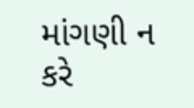માંગણી ન કરે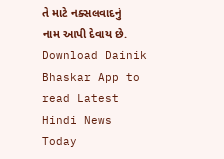તે માટે નક્સલવાદનું નામ આપી દેવાય છે.
Download Dainik Bhaskar App to read Latest Hindi News Today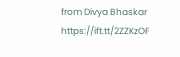from Divya Bhaskar https://ift.tt/2ZZKzOF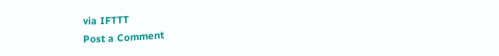via IFTTT
Post a Comment